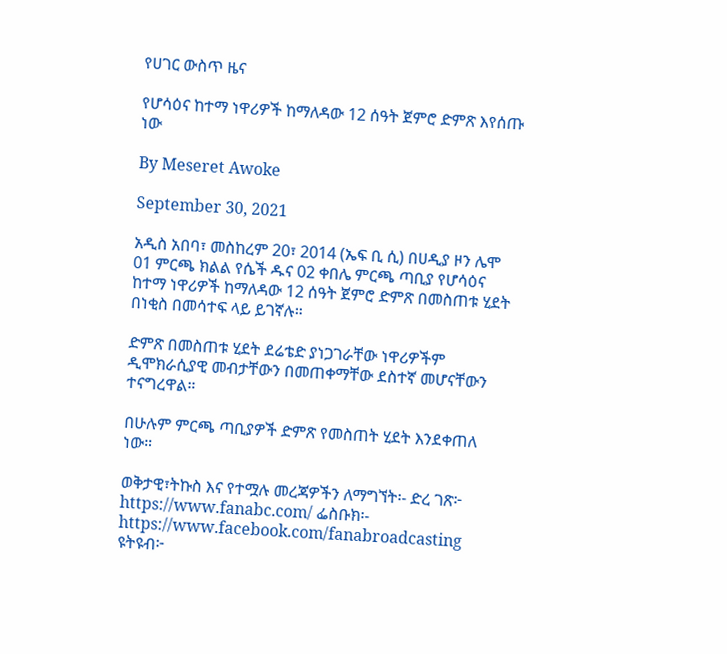የሀገር ውስጥ ዜና

የሆሳዕና ከተማ ነዋሪዎች ከማለዳው 12 ሰዓት ጀምሮ ድምጽ እየሰጡ ነው

By Meseret Awoke

September 30, 2021

አዲስ አበባ፣ መስከረም 20፣ 2014 (ኤፍ ቢ ሲ) በሀዲያ ዞን ሌሞ 01 ምርጫ ክልል የሴች ዱና 02 ቀበሌ ምርጫ ጣቢያ የሆሳዕና ከተማ ነዋሪዎች ከማለዳው 12 ሰዓት ጀምሮ ድምጽ በመስጠቱ ሂደት በነቂስ በመሳተፍ ላይ ይገኛሉ።

ድምጽ በመስጠቱ ሂደት ደሬቴድ ያነጋገራቸው ነዋሪዎችም ዲሞክራሲያዊ መብታቸውን በመጠቀማቸው ደስተኛ መሆናቸውን ተናግረዋል።

በሁሉም ምርጫ ጣቢያዎች ድምጽ የመስጠት ሂደት እንደቀጠለ ነው።

ወቅታዊ፣ትኩስ እና የተሟሉ መረጃዎችን ለማግኘት፡- ድረ ገጽ፦ https://www.fanabc.com/ ፌስቡክ፡- https://www.facebook.com/fanabroadcasting ዩትዩብ፦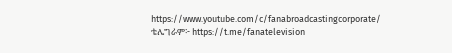https://www.youtube.com/c/fanabroadcastingcorporate/ ቴሌግራም፦ https://t.me/fanatelevision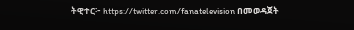ትዊተር፦ https://twitter.com/fanatelevision በመወዳጀት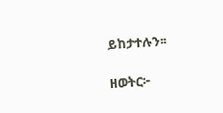ይከታተሉን፡፡

ዘወትር፦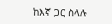ከእኛ ጋር ስላሉ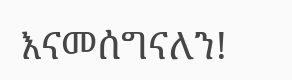እናመሰግናለን!